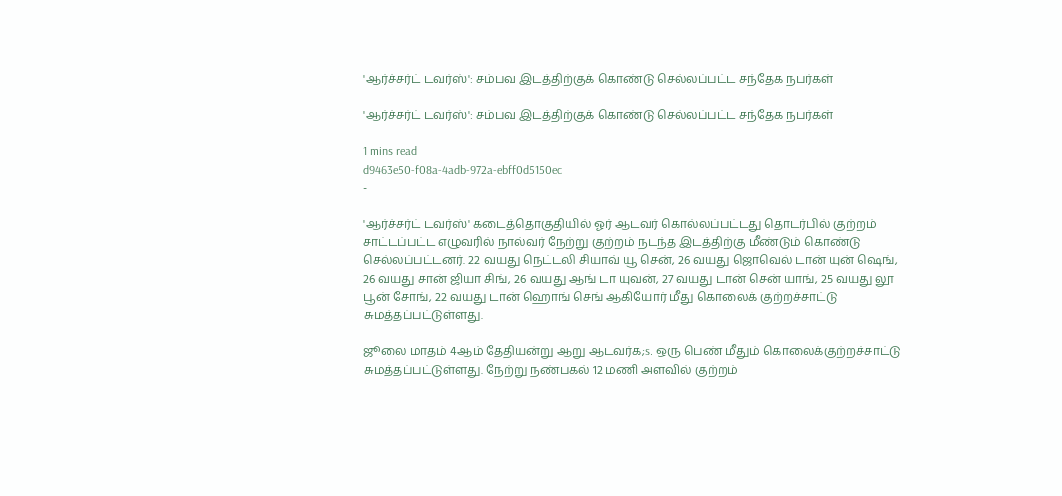'ஆர்ச்சர்ட் டவர்ஸ்': சம்பவ இடத்திற்குக் கொண்டு செல்லப்பட்ட சந்தேக நபர்கள்

'ஆர்ச்சர்ட் டவர்ஸ்': சம்பவ இடத்திற்குக் கொண்டு செல்லப்பட்ட சந்தேக நபர்கள்

1 mins read
d9463e50-f08a-4adb-972a-ebff0d5150ec
-

'ஆர்ச்சர்ட் டவர்ஸ்' கடைத்தொகுதியில் ஓர் ஆடவர் கொல்லப்பட்டது தொடர்பில் குற்றம் சாட்டப்பட்ட எழுவரில் நால்வர் நேற்று குற்றம் நடந்த இடத்திற்கு மீண்டும் கொண்டு செல்லப்பட்டனர். 22 வயது நெட்டலி சியாவ் யூ சென், 26 வயது ஜொவெல் டான் யுன் ஷெங், 26 வயது சான் ஜியா சிங், 26 வயது ஆங் டா யுவன், 27 வயது டான் சென் யாங், 25 வயது லூ பூன் சோங், 22 வயது டான் ஹொங் செங் ஆகியோர் மீது கொலைக் குற்றச்சாட்டு சுமத்தப்பட்டுள்ளது.

ஜூலை மாதம் 4ஆம் தேதியன்று ஆறு ஆடவர்க;s. ஒரு பெண் மீதும் கொலைக்குற்றச்சாட்டு சுமத்தப்பட்டுள்ளது. நேற்று நண்பகல் 12 மணி அளவில் குற்றம்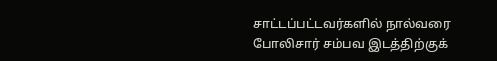சாட்டப்பட்டவர்களில் நால்வரை போலிசார் சம்பவ இடத்திற்குக்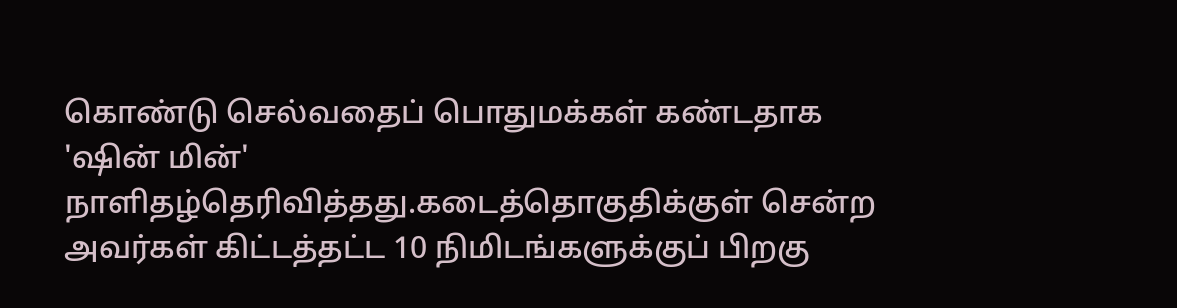கொண்டு செல்வதைப் பொதுமக்கள் கண்டதாக 'ஷின் மின்' நாளிதழ்தெரிவித்தது.கடைத்தொகுதிக்குள் சென்ற அவர்கள் கிட்டத்தட்ட 10 நிமிடங்களுக்குப் பிறகு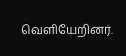வெளியேறினர்.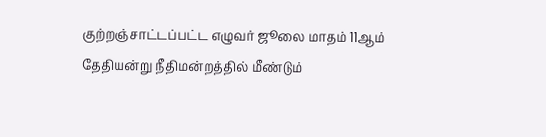குற்றஞ்சாட்டப்பட்ட எழுவர் ஜூலை மாதம் 11ஆம் தேதியன்று நீதிமன்றத்தில் மீண்டும்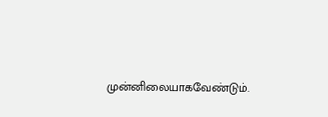முன்னிலையாகவேண்டும்.